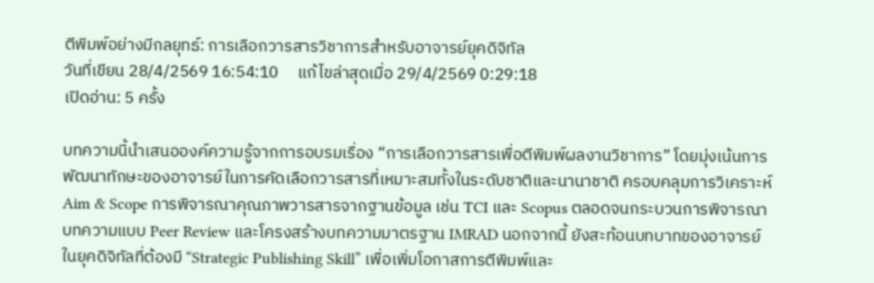ตีพิมพ์อย่างมีกลยุทธ์: การเลือกวารสารวิชาการสำหรับอาจารย์ยุคดิจิทัล
วันที่เขียน 28/4/2569 16:54:10     แก้ไขล่าสุดเมื่อ 29/4/2569 0:29:18
เปิดอ่าน: 5 ครั้ง

บทความนี้นำเสนอองค์ความรู้จากการอบรมเรื่อง “การเลือกวารสารเพื่อตีพิมพ์ผลงานวิชาการ” โดยมุ่งเน้นการพัฒนาทักษะของอาจารย์ในการคัดเลือกวารสารที่เหมาะสมทั้งในระดับชาติและนานาชาติ ครอบคลุมการวิเคราะห์ Aim & Scope การพิจารณาคุณภาพวารสารจากฐานข้อมูล เช่น TCI และ Scopus ตลอดจนกระบวนการพิจารณาบทความแบบ Peer Review และโครงสร้างบทความมาตรฐาน IMRAD นอกจากนี้ ยังสะท้อนบทบาทของอาจารย์ในยุคดิจิทัลที่ต้องมี “Strategic Publishing Skill” เพื่อเพิ่มโอกาสการตีพิมพ์และ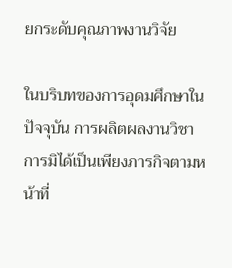ยกระดับคุณภาพงานวิจัย

ในบริบทของการอุดมศึกษาในปัจจุบัน การผลิตผลงานวิชาการมิได้เป็นเพียงภารกิจตามหน้าที่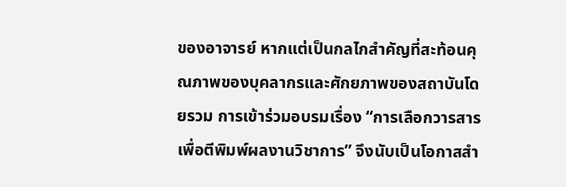ของอาจารย์ หากแต่เป็นกลไกสำคัญที่สะท้อนคุณภาพของบุคลากรและศักยภาพของสถาบันโดยรวม การเข้าร่วมอบรมเรื่อง “การเลือกวารสารเพื่อตีพิมพ์ผลงานวิชาการ” จึงนับเป็นโอกาสสำ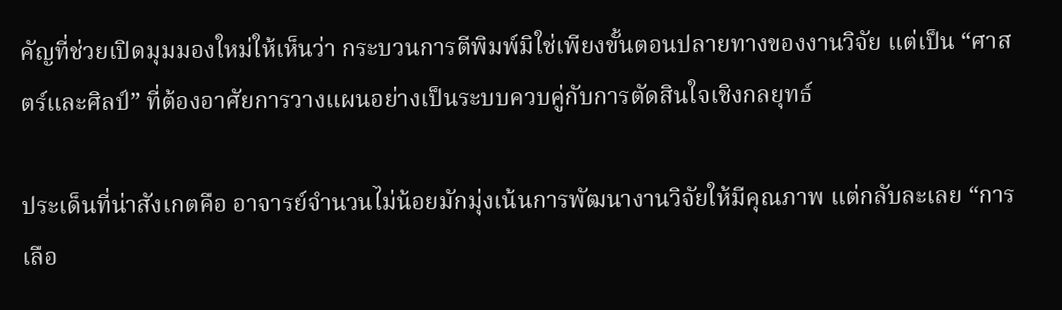คัญที่ช่วยเปิดมุมมองใหม่ให้เห็นว่า กระบวนการตีพิมพ์มิใช่เพียงขั้นตอนปลายทางของงานวิจัย แต่เป็น “ศาสตร์และศิลป์” ที่ต้องอาศัยการวางแผนอย่างเป็นระบบควบคู่กับการตัดสินใจเชิงกลยุทธ์

ประเด็นที่น่าสังเกตคือ อาจารย์จำนวนไม่น้อยมักมุ่งเน้นการพัฒนางานวิจัยให้มีคุณภาพ แต่กลับละเลย “การเลือ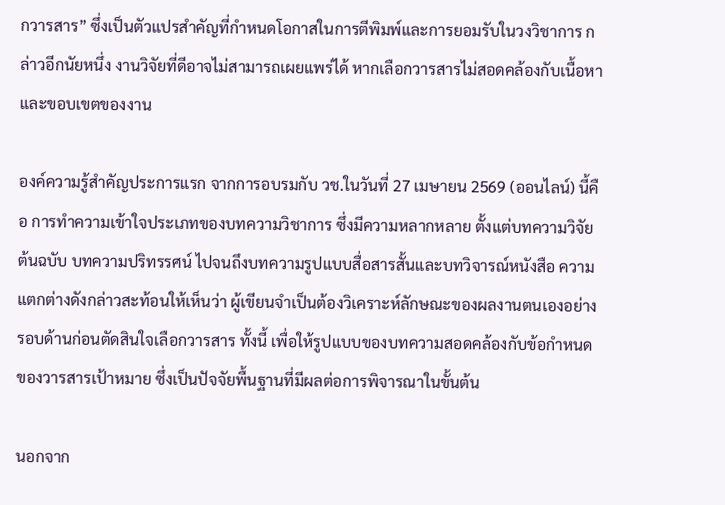กวารสาร” ซึ่งเป็นตัวแปรสำคัญที่กำหนดโอกาสในการตีพิมพ์และการยอมรับในวงวิชาการ กล่าวอีกนัยหนึ่ง งานวิจัยที่ดีอาจไม่สามารถเผยแพร่ได้ หากเลือกวารสารไม่สอดคล้องกับเนื้อหาและขอบเขตของงาน

องค์ความรู้สำคัญประการแรก จากการอบรมกับ วช.ในวันที่ 27 เมษายน 2569 (ออนไลน์) นี้คือ การทำความเข้าใจประเภทของบทความวิชาการ ซึ่งมีความหลากหลาย ตั้งแต่บทความวิจัยต้นฉบับ บทความปริทรรศน์ ไปจนถึงบทความรูปแบบสื่อสารสั้นและบทวิจารณ์หนังสือ ความแตกต่างดังกล่าวสะท้อนให้เห็นว่า ผู้เขียนจำเป็นต้องวิเคราะห์ลักษณะของผลงานตนเองอย่างรอบด้านก่อนตัดสินใจเลือกวารสาร ทั้งนี้ เพื่อให้รูปแบบของบทความสอดคล้องกับข้อกำหนดของวารสารเป้าหมาย ซึ่งเป็นปัจจัยพื้นฐานที่มีผลต่อการพิจารณาในขั้นต้น

นอกจาก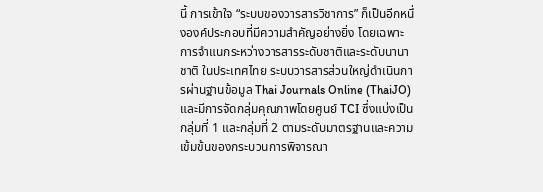นี้ การเข้าใจ “ระบบของวารสารวิชาการ” ก็เป็นอีกหนึ่งองค์ประกอบที่มีความสำคัญอย่างยิ่ง โดยเฉพาะการจำแนกระหว่างวารสารระดับชาติและระดับนานาชาติ ในประเทศไทย ระบบวารสารส่วนใหญ่ดำเนินการผ่านฐานข้อมูล Thai Journals Online (ThaiJO) และมีการจัดกลุ่มคุณภาพโดยศูนย์ TCI ซึ่งแบ่งเป็นกลุ่มที่ 1 และกลุ่มที่ 2 ตามระดับมาตรฐานและความเข้มข้นของกระบวนการพิจารณา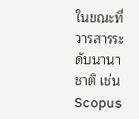ในขณะที่วารสารระดับนานาชาติ เช่น Scopus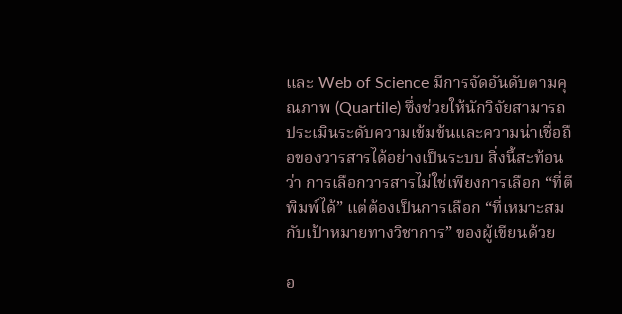และ Web of Science มีการจัดอันดับตามคุณภาพ (Quartile) ซึ่งช่วยให้นักวิจัยสามารถประเมินระดับความเข้มข้นและความน่าเชื่อถือของวารสารได้อย่างเป็นระบบ สิ่งนี้สะท้อนว่า การเลือกวารสารไม่ใช่เพียงการเลือก “ที่ตีพิมพ์ได้” แต่ต้องเป็นการเลือก “ที่เหมาะสมกับเป้าหมายทางวิชาการ” ของผู้เขียนด้วย

อ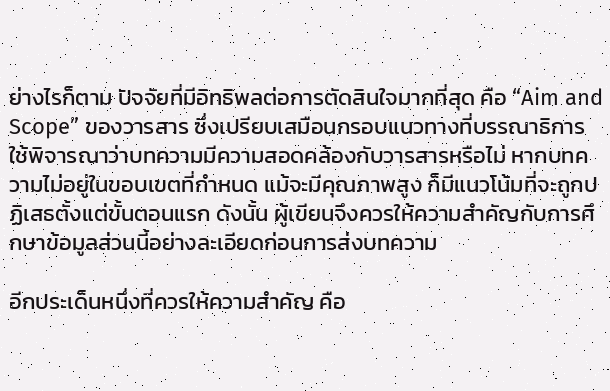ย่างไรก็ตาม ปัจจัยที่มีอิทธิพลต่อการตัดสินใจมากที่สุด คือ “Aim and Scope” ของวารสาร ซึ่งเปรียบเสมือนกรอบแนวทางที่บรรณาธิการใช้พิจารณาว่าบทความมีความสอดคล้องกับวารสารหรือไม่ หากบทความไม่อยู่ในขอบเขตที่กำหนด แม้จะมีคุณภาพสูง ก็มีแนวโน้มที่จะถูกปฏิเสธตั้งแต่ขั้นตอนแรก ดังนั้น ผู้เขียนจึงควรให้ความสำคัญกับการศึกษาข้อมูลส่วนนี้อย่างละเอียดก่อนการส่งบทความ

อีกประเด็นหนึ่งที่ควรให้ความสำคัญ คือ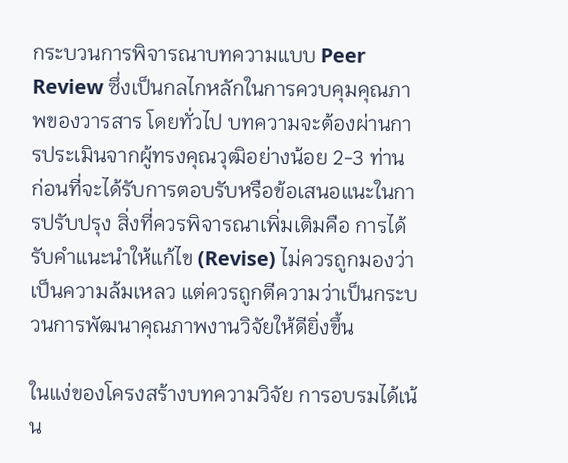กระบวนการพิจารณาบทความแบบ Peer Review ซึ่งเป็นกลไกหลักในการควบคุมคุณภาพของวารสาร โดยทั่วไป บทความจะต้องผ่านการประเมินจากผู้ทรงคุณวุฒิอย่างน้อย 2-3 ท่าน ก่อนที่จะได้รับการตอบรับหรือข้อเสนอแนะในการปรับปรุง สิ่งที่ควรพิจารณาเพิ่มเติมคือ การได้รับคำแนะนำให้แก้ไข (Revise) ไม่ควรถูกมองว่าเป็นความล้มเหลว แต่ควรถูกตีความว่าเป็นกระบวนการพัฒนาคุณภาพงานวิจัยให้ดียิ่งขึ้น

ในแง่ของโครงสร้างบทความวิจัย การอบรมได้เน้น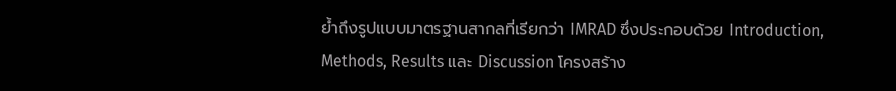ย้ำถึงรูปแบบมาตรฐานสากลที่เรียกว่า IMRAD ซึ่งประกอบด้วย Introduction, Methods, Results และ Discussion โครงสร้าง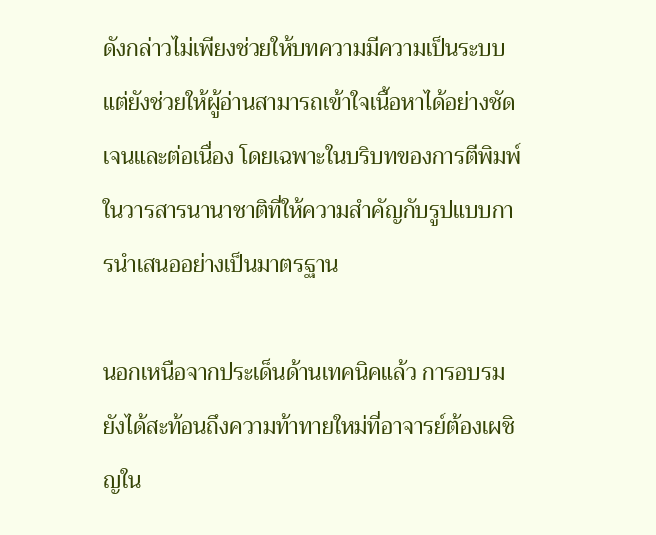ดังกล่าวไม่เพียงช่วยให้บทความมีความเป็นระบบ แต่ยังช่วยให้ผู้อ่านสามารถเข้าใจเนื้อหาได้อย่างชัดเจนและต่อเนื่อง โดยเฉพาะในบริบทของการตีพิมพ์ในวารสารนานาชาติที่ให้ความสำคัญกับรูปแบบการนำเสนออย่างเป็นมาตรฐาน

นอกเหนือจากประเด็นด้านเทคนิคแล้ว การอบรมยังได้สะท้อนถึงความท้าทายใหม่ที่อาจารย์ต้องเผชิญใน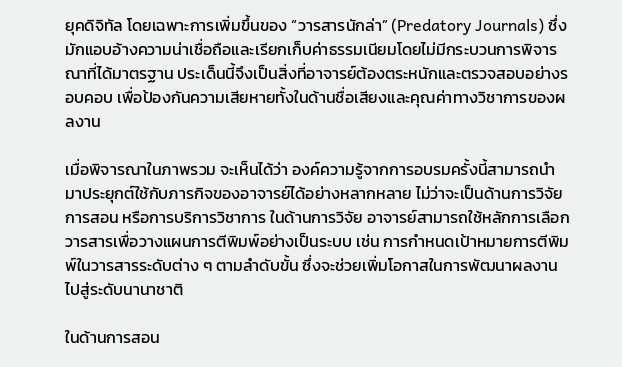ยุคดิจิทัล โดยเฉพาะการเพิ่มขึ้นของ “วารสารนักล่า” (Predatory Journals) ซึ่งมักแอบอ้างความน่าเชื่อถือและเรียกเก็บค่าธรรมเนียมโดยไม่มีกระบวนการพิจารณาที่ได้มาตรฐาน ประเด็นนี้จึงเป็นสิ่งที่อาจารย์ต้องตระหนักและตรวจสอบอย่างรอบคอบ เพื่อป้องกันความเสียหายทั้งในด้านชื่อเสียงและคุณค่าทางวิชาการของผลงาน

เมื่อพิจารณาในภาพรวม จะเห็นได้ว่า องค์ความรู้จากการอบรมครั้งนี้สามารถนำมาประยุกต์ใช้กับภารกิจของอาจารย์ได้อย่างหลากหลาย ไม่ว่าจะเป็นด้านการวิจัย การสอน หรือการบริการวิชาการ ในด้านการวิจัย อาจารย์สามารถใช้หลักการเลือกวารสารเพื่อวางแผนการตีพิมพ์อย่างเป็นระบบ เช่น การกำหนดเป้าหมายการตีพิมพ์ในวารสารระดับต่าง ๆ ตามลำดับขั้น ซึ่งจะช่วยเพิ่มโอกาสในการพัฒนาผลงานไปสู่ระดับนานาชาติ

ในด้านการสอน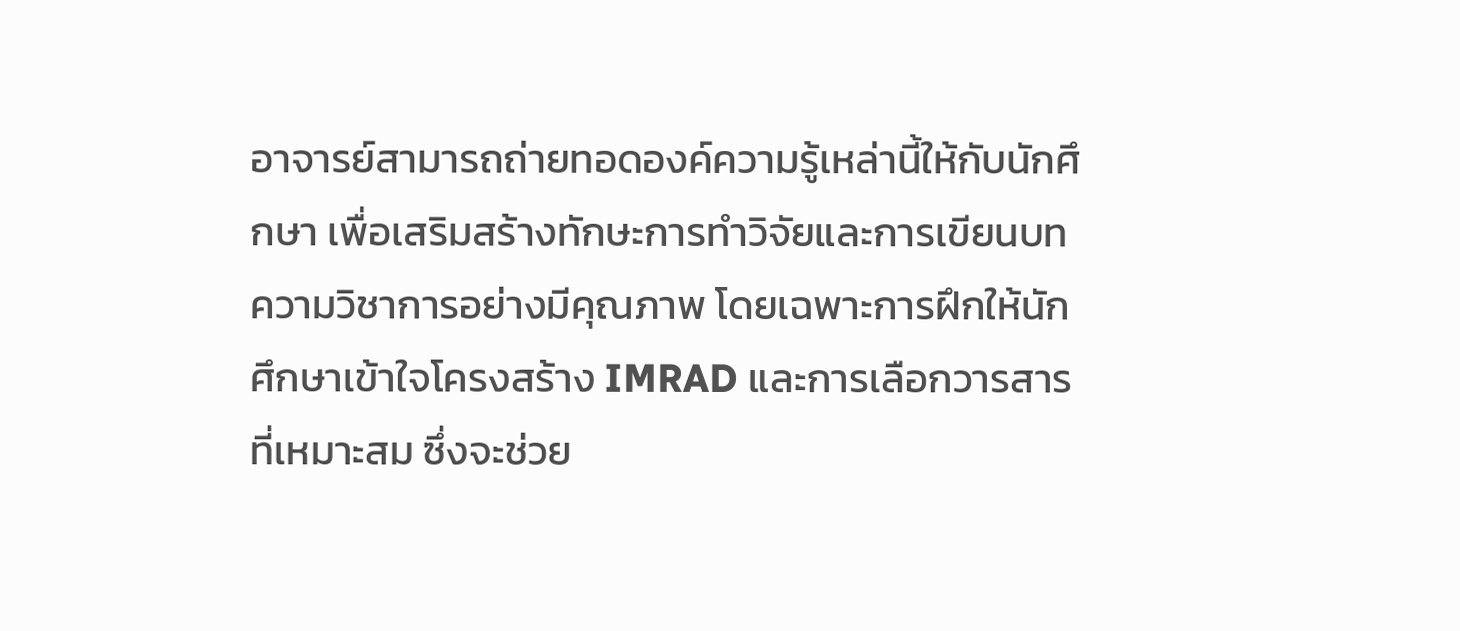อาจารย์สามารถถ่ายทอดองค์ความรู้เหล่านี้ให้กับนักศึกษา เพื่อเสริมสร้างทักษะการทำวิจัยและการเขียนบทความวิชาการอย่างมีคุณภาพ โดยเฉพาะการฝึกให้นักศึกษาเข้าใจโครงสร้าง IMRAD และการเลือกวารสารที่เหมาะสม ซึ่งจะช่วย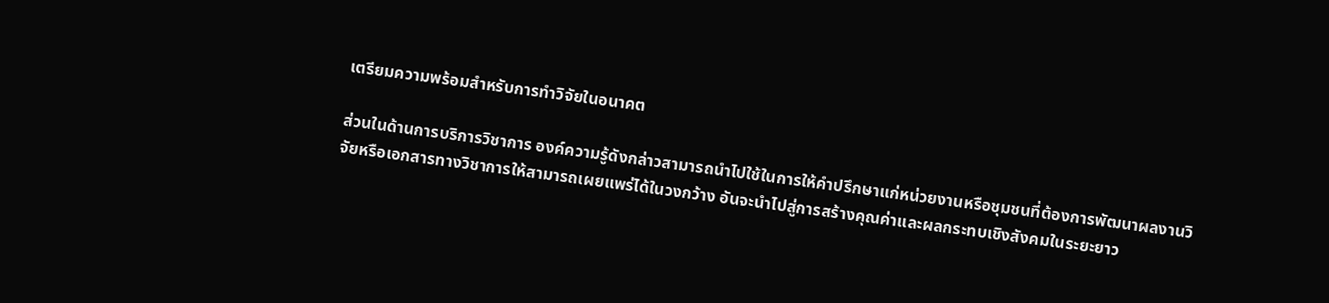เตรียมความพร้อมสำหรับการทำวิจัยในอนาคต

ส่วนในด้านการบริการวิชาการ องค์ความรู้ดังกล่าวสามารถนำไปใช้ในการให้คำปรึกษาแก่หน่วยงานหรือชุมชนที่ต้องการพัฒนาผลงานวิจัยหรือเอกสารทางวิชาการให้สามารถเผยแพร่ได้ในวงกว้าง อันจะนำไปสู่การสร้างคุณค่าและผลกระทบเชิงสังคมในระยะยาว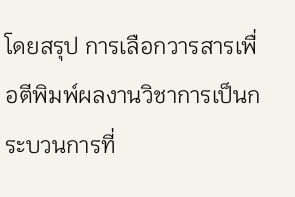โดยสรุป การเลือกวารสารเพื่อตีพิมพ์ผลงานวิชาการเป็นกระบวนการที่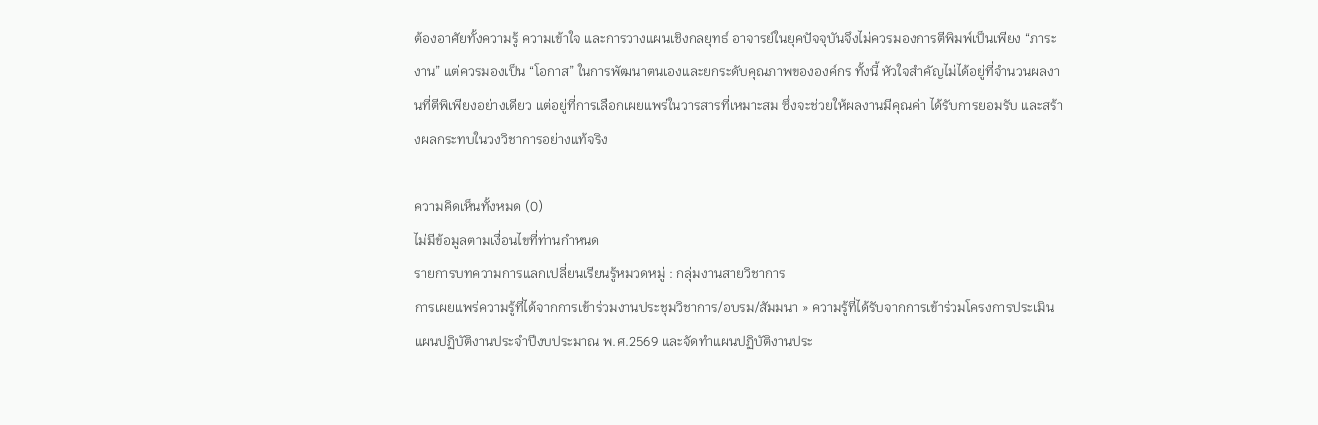ต้องอาศัยทั้งความรู้ ความเข้าใจ และการวางแผนเชิงกลยุทธ์ อาจารย์ในยุคปัจจุบันจึงไม่ควรมองการตีพิมพ์เป็นเพียง “ภาระงาน” แต่ควรมองเป็น “โอกาส” ในการพัฒนาตนเองและยกระดับคุณภาพขององค์กร ทั้งนี้ หัวใจสำคัญไม่ได้อยู่ที่จำนวนผลงานที่ตีพิเพียงอย่างเดียว แต่อยู่ที่การเลือกเผยแพร่ในวารสารที่เหมาะสม ซึ่งจะช่วยให้ผลงานมีคุณค่า ได้รับการยอมรับ และสร้างผลกระทบในวงวิชาการอย่างแท้จริง

ความคิดเห็นทั้งหมด (0)
ไม่มีข้อมูลตามเงื่อนไขที่ท่านกำหนด
รายการบทความการแลกเปลี่ยนเรียนรู้หมวดหมู่ : กลุ่มงานสายวิชาการ
การเผยแพร่ความรู้ที่ได้จากการเข้าร่วมงานประชุมวิชาการ/อบรม/สัมมนา » ความรู้ที่ได้รับจากการเข้าร่วมโครงการประเมินแผนปฏิบัติงานประจำปีงบประมาณ พ.ศ.2569 และจัดทำแผนปฏิบัติงานประ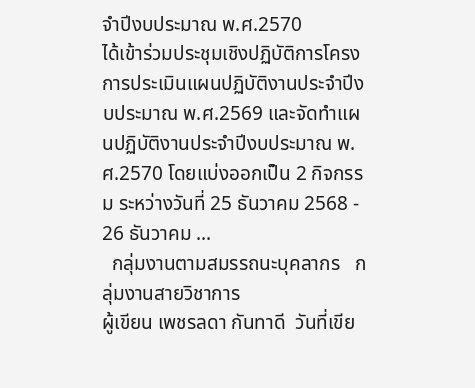จำปีงบประมาณ พ.ศ.2570
ได้เข้าร่วมประชุมเชิงปฏิบัติการโครงการประเมินแผนปฏิบัติงานประจำปีงบประมาณ พ.ศ.2569 และจัดทำแผนปฏิบัติงานประจำปีงบประมาณ พ.ศ.2570 โดยแบ่งออกเป็น 2 กิจกรรม ระหว่างวันที่ 25 ธันวาคม 2568 - 26 ธันวาคม ...
  กลุ่มงานตามสมรรถนะบุคลากร   กลุ่มงานสายวิชาการ
ผู้เขียน เพชรลดา กันทาดี  วันที่เขีย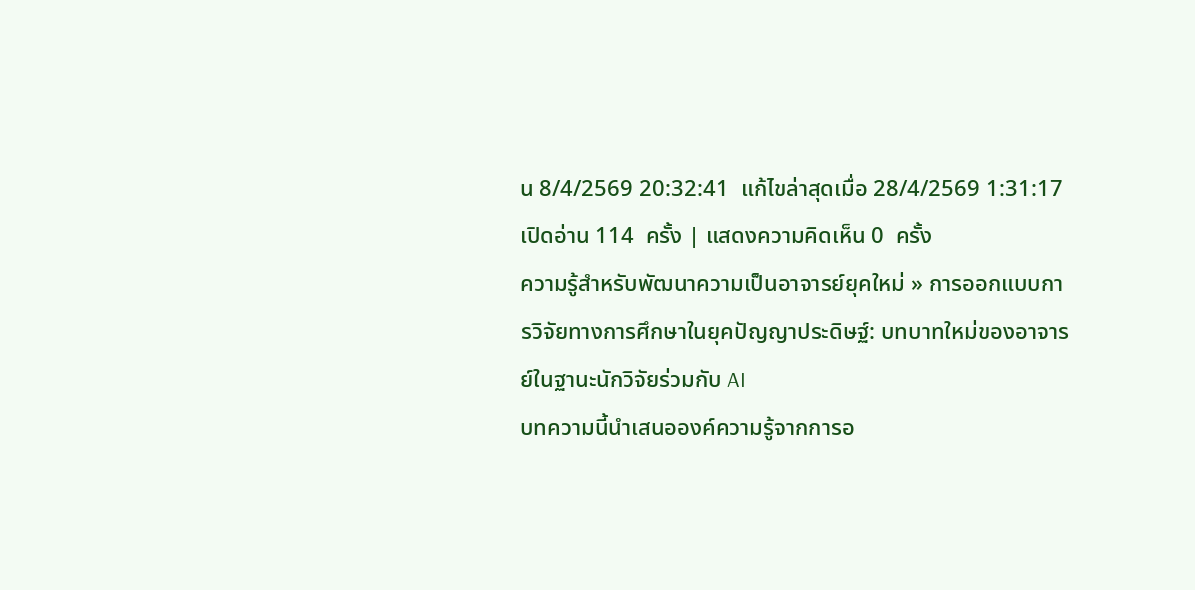น 8/4/2569 20:32:41  แก้ไขล่าสุดเมื่อ 28/4/2569 1:31:17   เปิดอ่าน 114  ครั้ง | แสดงความคิดเห็น 0  ครั้ง
ความรู้สำหรับพัฒนาความเป็นอาจารย์ยุคใหม่ » การออกแบบการวิจัยทางการศึกษาในยุคปัญญาประดิษฐ์: บทบาทใหม่ของอาจารย์ในฐานะนักวิจัยร่วมกับ AI
บทความนี้นำเสนอองค์ความรู้จากการอ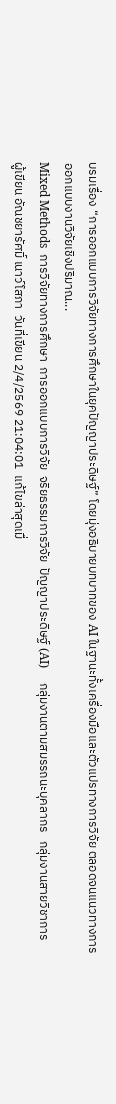บรมเรื่อง “การออกแบบการวิจัยทางการศึกษาในยุคปัญญาประดิษฐ์” โดยมุ่งอธิบายบทบาทของ AI ในฐานะทั้งเครื่องมือและตัวแปรทางการวิจัย ตลอดจนแนวทางการออกแบบงานวิจัยเชิงปริมาณ...
Mixed Methods  การวิจัยทางการศึกษา  การออกแบบการวิจัย  จริยธรรมการวิจัย  ปัญญาประดิษฐ์ (AI)     กลุ่มงานตามสมรรถนะบุคลากร   กลุ่มงานสายวิชาการ
ผู้เขียน อัณชยารัศมิ์ เนาว์โสภา  วันที่เขียน 2/4/2569 21:04:01  แก้ไขล่าสุดเมื่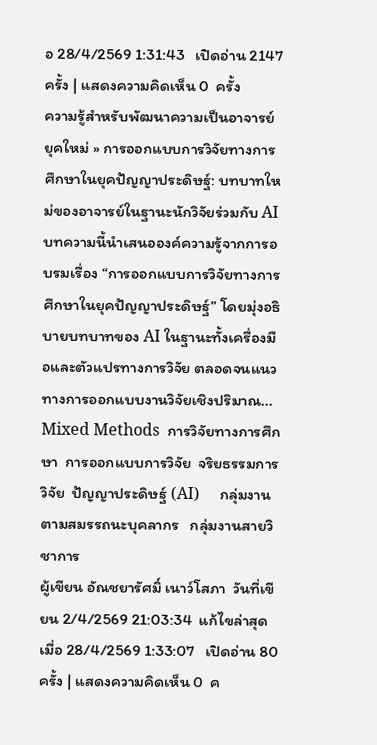อ 28/4/2569 1:31:43   เปิดอ่าน 2147  ครั้ง | แสดงความคิดเห็น 0  ครั้ง
ความรู้สำหรับพัฒนาความเป็นอาจารย์ยุคใหม่ » การออกแบบการวิจัยทางการศึกษาในยุคปัญญาประดิษฐ์: บทบาทใหม่ของอาจารย์ในฐานะนักวิจัยร่วมกับ AI
บทความนี้นำเสนอองค์ความรู้จากการอบรมเรื่อง “การออกแบบการวิจัยทางการศึกษาในยุคปัญญาประดิษฐ์” โดยมุ่งอธิบายบทบาทของ AI ในฐานะทั้งเครื่องมือและตัวแปรทางการวิจัย ตลอดจนแนวทางการออกแบบงานวิจัยเชิงปริมาณ...
Mixed Methods  การวิจัยทางการศึกษา  การออกแบบการวิจัย  จริยธรรมการวิจัย  ปัญญาประดิษฐ์ (AI)     กลุ่มงานตามสมรรถนะบุคลากร   กลุ่มงานสายวิชาการ
ผู้เขียน อัณชยารัศมิ์ เนาว์โสภา  วันที่เขียน 2/4/2569 21:03:34  แก้ไขล่าสุดเมื่อ 28/4/2569 1:33:07   เปิดอ่าน 80  ครั้ง | แสดงความคิดเห็น 0  ค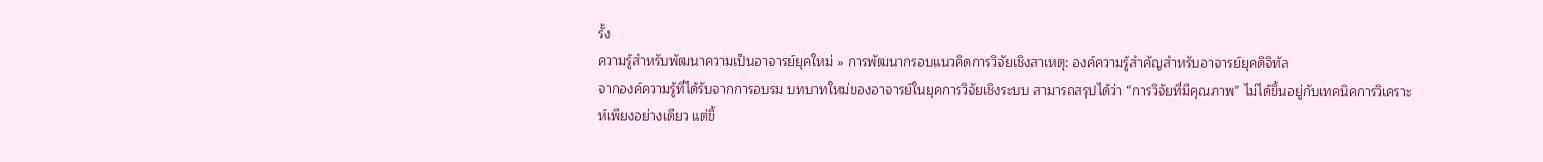รั้ง
ความรู้สำหรับพัฒนาความเป็นอาจารย์ยุคใหม่ » การพัฒนากรอบแนวคิดการวิจัยเชิงสาเหตุ: องค์ความรู้สำคัญสำหรับอาจารย์ยุคดิจิทัล
จากองค์ความรู้ที่ได้รับจากการอบรม บทบาทใหม่ของอาจารย์ในยุคการวิจัยเชิงระบบ สามารถสรุปได้ว่า “การวิจัยที่มีคุณภาพ” ไม่ได้ขึ้นอยู่กับเทคนิคการวิเคราะห์เพียงอย่างเดียว แต่ขึ้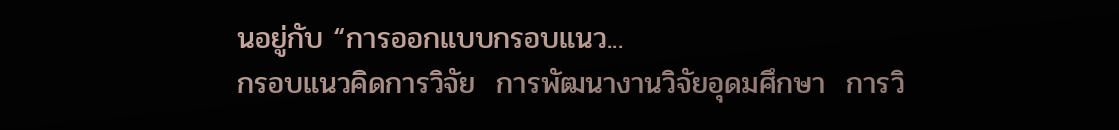นอยู่กับ “การออกแบบกรอบแนว...
กรอบแนวคิดการวิจัย  การพัฒนางานวิจัยอุดมศึกษา  การวิ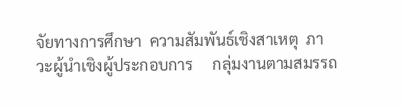จัยทางการศึกษา  ความสัมพันธ์เชิงสาเหตุ  ภาวะผู้นำเชิงผู้ประกอบการ     กลุ่มงานตามสมรรถ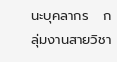นะบุคลากร   กลุ่มงานสายวิชา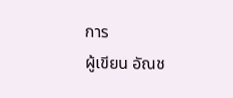การ
ผู้เขียน อัณช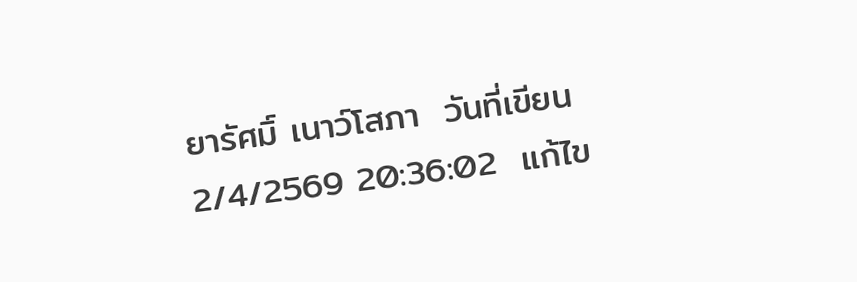ยารัศมิ์ เนาว์โสภา  วันที่เขียน 2/4/2569 20:36:02  แก้ไข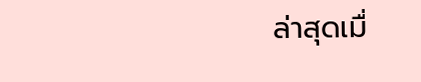ล่าสุดเมื่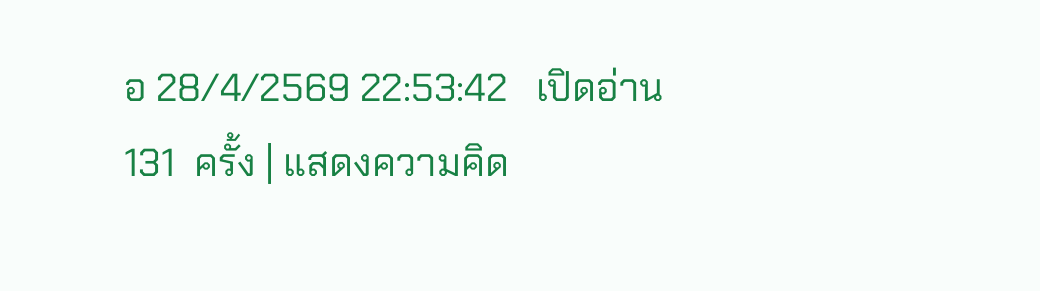อ 28/4/2569 22:53:42   เปิดอ่าน 131  ครั้ง | แสดงความคิด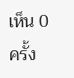เห็น 0  ครั้ง